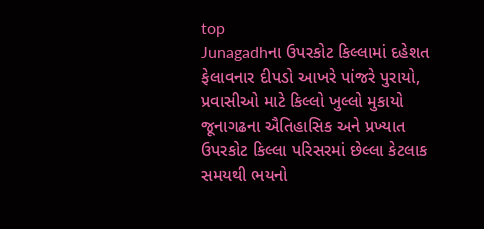top
Junagadhના ઉપરકોટ કિલ્લામાં દહેશત ફેલાવનાર દીપડો આખરે પાંજરે પુરાયો, પ્રવાસીઓ માટે કિલ્લો ખુલ્લો મુકાયો
જૂનાગઢના ઐતિહાસિક અને પ્રખ્યાત ઉપરકોટ કિલ્લા પરિસરમાં છેલ્લા કેટલાક સમયથી ભયનો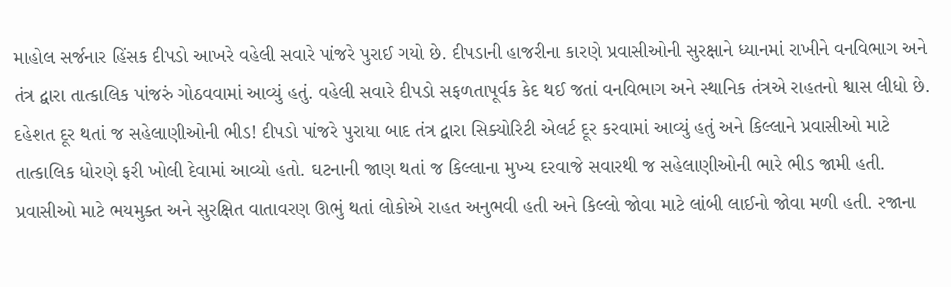માહોલ સર્જનાર હિંસક દીપડો આખરે વહેલી સવારે પાંજરે પુરાઈ ગયો છે. દીપડાની હાજરીના કારણે પ્રવાસીઓની સુરક્ષાને ધ્યાનમાં રાખીને વનવિભાગ અને તંત્ર દ્વારા તાત્કાલિક પાંજરું ગોઠવવામાં આવ્યું હતું. વહેલી સવારે દીપડો સફળતાપૂર્વક કેદ થઈ જતાં વનવિભાગ અને સ્થાનિક તંત્રએ રાહતનો શ્વાસ લીધો છે. દહેશત દૂર થતાં જ સહેલાણીઓની ભીડ! દીપડો પાંજરે પુરાયા બાદ તંત્ર દ્વારા સિક્યોરિટી એલર્ટ દૂર કરવામાં આવ્યું હતું અને કિલ્લાને પ્રવાસીઓ માટે તાત્કાલિક ધોરણે ફરી ખોલી દેવામાં આવ્યો હતો. ઘટનાની જાણ થતાં જ કિલ્લાના મુખ્ય દરવાજે સવારથી જ સહેલાણીઓની ભારે ભીડ જામી હતી. પ્રવાસીઓ માટે ભયમુક્ત અને સુરક્ષિત વાતાવરણ ઊભું થતાં લોકોએ રાહત અનુભવી હતી અને કિલ્લો જોવા માટે લાંબી લાઈનો જોવા મળી હતી. રજાના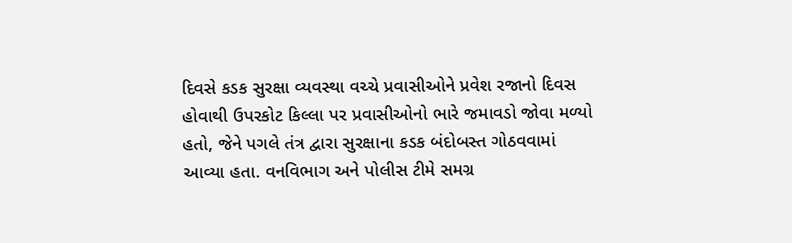દિવસે કડક સુરક્ષા વ્યવસ્થા વચ્ચે પ્રવાસીઓને પ્રવેશ રજાનો દિવસ હોવાથી ઉપરકોટ કિલ્લા પર પ્રવાસીઓનો ભારે જમાવડો જોવા મળ્યો હતો, જેને પગલે તંત્ર દ્વારા સુરક્ષાના કડક બંદોબસ્ત ગોઠવવામાં આવ્યા હતા. વનવિભાગ અને પોલીસ ટીમે સમગ્ર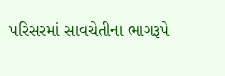પરિસરમાં સાવચેતીના ભાગરૂપે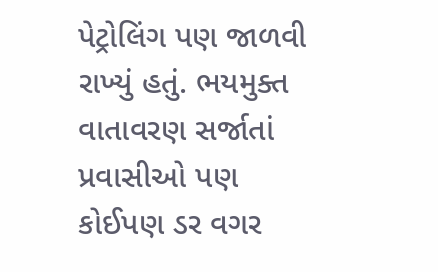પેટ્રોલિંગ પણ જાળવી રાખ્યું હતું. ભયમુક્ત વાતાવરણ સર્જાતાં પ્રવાસીઓ પણ કોઈપણ ડર વગર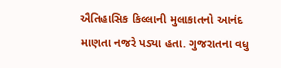ઐતિહાસિક કિલ્લાની મુલાકાતનો આનંદ માણતા નજરે પડ્યા હતા. ગુજરાતના વધુ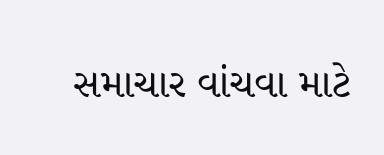સમાચાર વાંચવા માટે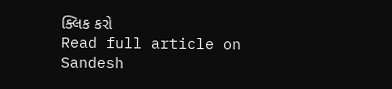ક્લિક કરો
Read full article on Sandesh